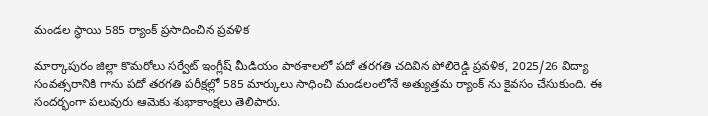మండల స్థాయి 585 ర్యాంక్ ప్రసాదించిన ప్రవళిక

మార్కాపురం జిల్లా కొమరోలు సర్వేట్ ఇంగ్లీష్ మీడియం పాఠశాలలో పదో తరగతి చదివిన పోలిరెడ్డి ప్రవళిక, 2025/26 విద్యా సంవత్సరానికి గాను పదో తరగతి పరీక్షల్లో 585 మార్కులు సాధించి మండలంలోనే అత్యుత్తమ ర్యాంక్ ను కైవసం చేసుకుంది. ఈ సందర్భంగా పలువురు ఆమెకు శుభాకాంక్షలు తెలిపారు.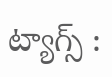ట్యాగ్స్ :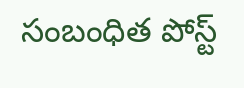సంబంధిత పోస్ట్